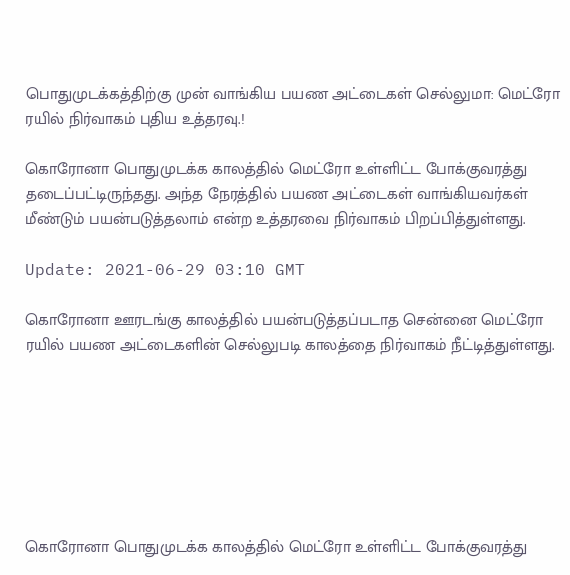பொதுமுடக்கத்திற்கு முன் வாங்கிய பயண அட்டைகள் செல்லுமா: மெட்ரோ ரயில் நிர்வாகம் புதிய உத்தரவு.!

கொரோனா பொதுமுடக்க காலத்தில் மெட்ரோ உள்ளிட்ட போக்குவரத்து தடைப்பட்டிருந்தது. அந்த நேரத்தில் பயண அட்டைகள் வாங்கியவர்கள் மீண்டும் பயன்படுத்தலாம் என்ற உத்தரவை நிர்வாகம் பிறப்பித்துள்ளது.

Update: 2021-06-29 03:10 GMT

கொரோனா ஊரடங்கு காலத்தில் பயன்படுத்தப்படாத சென்னை மெட்ரோ ரயில் பயண அட்டைகளின் செல்லுபடி காலத்தை நிர்வாகம் நீட்டித்துள்ளது.







கொரோனா பொதுமுடக்க காலத்தில் மெட்ரோ உள்ளிட்ட போக்குவரத்து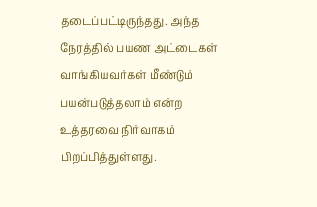தடைப்பட்டிருந்தது. அந்த நேரத்தில் பயண அட்டைகள் வாங்கியவர்கள் மீண்டும் பயன்படுத்தலாம் என்ற உத்தரவை நிர்வாகம் பிறப்பித்துள்ளது.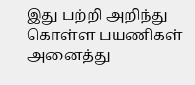இது பற்றி அறிந்து கொள்ள பயணிகள் அனைத்து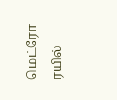மெட்ரோ ரயில்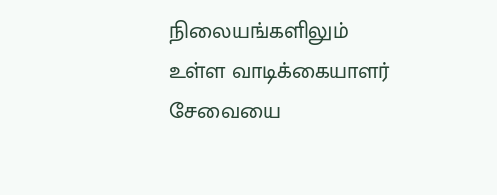நிலையங்களிலும் உள்ள வாடிக்கையாளர் சேவையை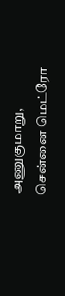அணுகுமாறு, சென்னை மெட்ரோ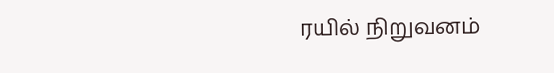ரயில் நிறுவனம்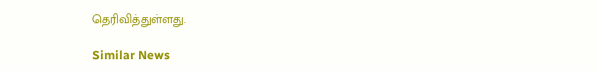தெரிவித்துள்ளது.

Similar News